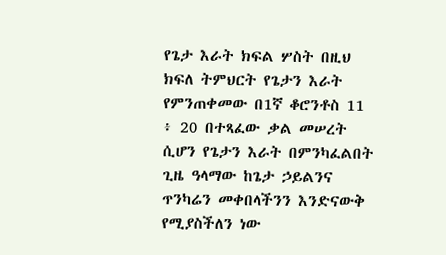የጌታ እራት ክፍል ሦስት በዚህ ክፍለ ትምህርት የጌታን እራት የምንጠቀመው በ1ኛ ቆሮንቶስ 11 ፥ 20 በተጻፈው ቃል መሠረት ሲሆን የጌታን እራት በምንካፈልበት ጊዜ ዓላማው ከጌታ ኃይልንና ጥንካሬን መቀበላችንን እንድናውቅ የሚያስችለን ነው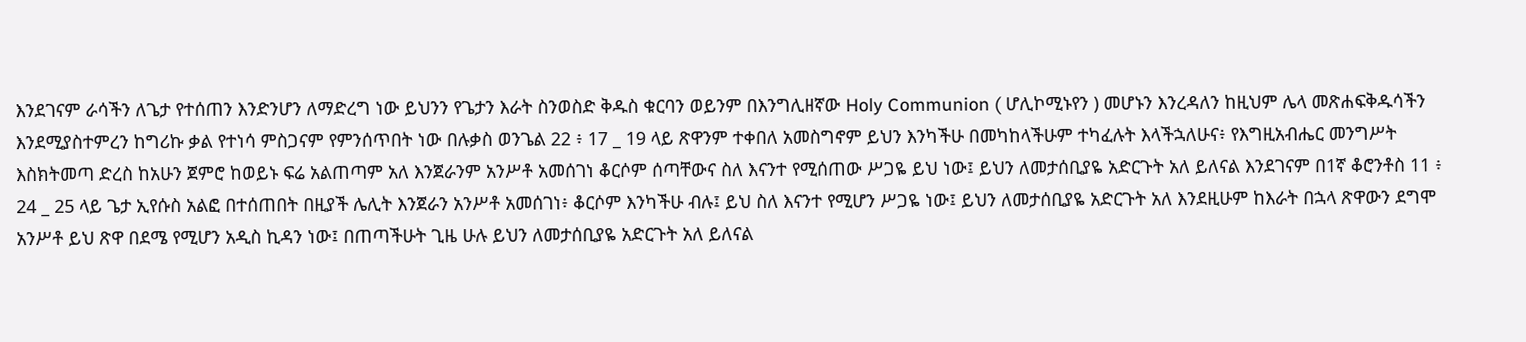እንደገናም ራሳችን ለጌታ የተሰጠን እንድንሆን ለማድረግ ነው ይህንን የጌታን እራት ስንወስድ ቅዱስ ቁርባን ወይንም በእንግሊዘኛው Holy Communion ( ሆሊኮሚኑየን ) መሆኑን እንረዳለን ከዚህም ሌላ መጽሐፍቅዱሳችን እንደሚያስተምረን ከግሪኩ ቃል የተነሳ ምስጋናም የምንሰጥበት ነው በሉቃስ ወንጌል 22 ፥ 17 _ 19 ላይ ጽዋንም ተቀበለ አመስግኖም ይህን እንካችሁ በመካከላችሁም ተካፈሉት እላችኋለሁና፥ የእግዚአብሔር መንግሥት እስክትመጣ ድረስ ከአሁን ጀምሮ ከወይኑ ፍሬ አልጠጣም አለ እንጀራንም አንሥቶ አመሰገነ ቆርሶም ሰጣቸውና ስለ እናንተ የሚሰጠው ሥጋዬ ይህ ነው፤ ይህን ለመታሰቢያዬ አድርጉት አለ ይለናል እንደገናም በ1ኛ ቆሮንቶስ 11 ፥ 24 _ 25 ላይ ጌታ ኢየሱስ አልፎ በተሰጠበት በዚያች ሌሊት እንጀራን አንሥቶ አመሰገነ፥ ቆርሶም እንካችሁ ብሉ፤ ይህ ስለ እናንተ የሚሆን ሥጋዬ ነው፤ ይህን ለመታሰቢያዬ አድርጉት አለ እንደዚሁም ከእራት በኋላ ጽዋውን ደግሞ አንሥቶ ይህ ጽዋ በደሜ የሚሆን አዲስ ኪዳን ነው፤ በጠጣችሁት ጊዜ ሁሉ ይህን ለመታሰቢያዬ አድርጉት አለ ይለናል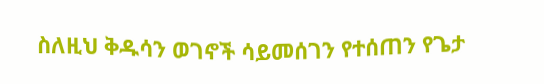ስለዚህ ቅዱሳን ወገኖች ሳይመሰገን የተሰጠን የጌታ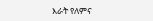እራት የለምና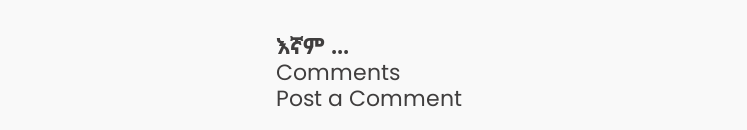እኛም ...
Comments
Post a Comment